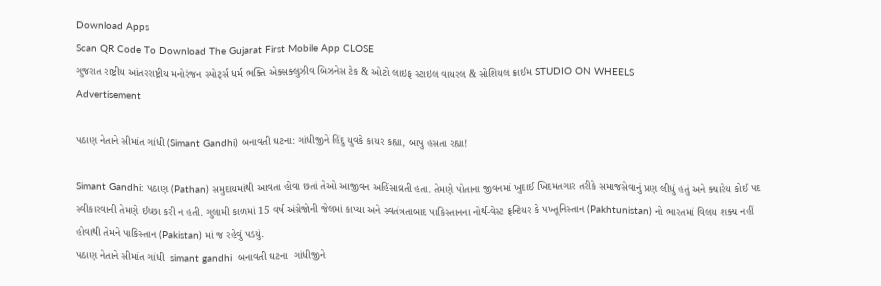Download Apps
Scan QR Code To Download The Gujarat First Mobile App CLOSE
ગુજરાત રાષ્ટ્રીય આંતરરાષ્ટ્રીય મનોરંજન સ્પોર્ટ્સ ધર્મ ભક્તિ એક્સક્લુઝીવ બિઝનેસ ટેક & ઓટો લાઇફ સ્ટાઇલ વાયરલ & સોશિયલ ક્રાઈમ STUDIO ON WHEELS
Advertisement

પઠાણ નેતાને સીમાંત ગાંધી (Simant Gandhi) બનાવતી ઘટના: ગાંધીજીને હિંદુ યુવકે કાયર કહ્યા, બાપુ હસતા રહ્યા!

Simant Gandhi: પઠાણ (Pathan) સમુદાયમાંથી આવતા હોવા છતાં તેઓ આજીવન અહિંસાવ્રતી હતા. તેમણે પોતાના જીવનમાં ખુદાઈ ખિદમતગાર તરીકે સમાજસેવાનું પ્રણ લીધું હતું અને ક્યારેય કોઈ પદ સ્વીકારવાની તેમણે ઈચ્છા કરી ન હતી. ગુલામી કાળમાં 15 વર્ષ અંગ્રેજોની જેલમાં કાપ્યા અને સ્વતંત્રતાબાદ પાકિસ્તાનના નોર્થ-વેસ્ટ ફ્રન્ટિયર કે પખ્તૂનિસ્તાન (Pakhtunistan) નો ભારતમાં વિલય શક્ય નહીં હોવાથી તેમને પાકિસ્તાન (Pakistan) માં જ રહેવું પડયું.
પઠાણ નેતાને સીમાંત ગાંધી  simant gandhi  બનાવતી ઘટના  ગાંધીજીને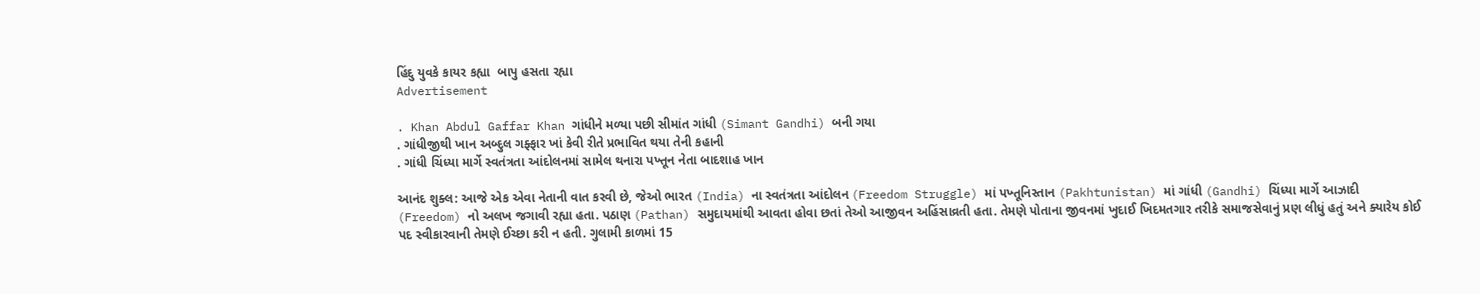હિંદુ યુવકે કાયર કહ્યા  બાપુ હસતા રહ્યા
Advertisement

. Khan Abdul Gaffar Khan ગાંધીને મળ્યા પછી સીમાંત ગાંધી (Simant Gandhi) બની ગયા
. ગાંધીજીથી ખાન અબ્દુલ ગફ્ફાર ખાં કેવી રીતે પ્રભાવિત થયા તેની કહાની
. ગાંધી ચિંધ્યા માર્ગે સ્વતંત્રતા આંદોલનમાં સામેલ થનારા પખ્તૂન નેતા બાદશાહ ખાન

આનંદ શુક્લ: આજે એક એવા નેતાની વાત કરવી છે, જેઓ ભારત (India) ના સ્વતંત્રતા આંદોલન (Freedom Struggle) માં પખ્તૂનિસ્તાન (Pakhtunistan) માં ગાંધી (Gandhi) ચિંધ્યા માર્ગે આઝાદી (Freedom) નો અલખ જગાવી રહ્યા હતા. પઠાણ (Pathan) સમુદાયમાંથી આવતા હોવા છતાં તેઓ આજીવન અહિંસાવ્રતી હતા. તેમણે પોતાના જીવનમાં ખુદાઈ ખિદમતગાર તરીકે સમાજસેવાનું પ્રણ લીધું હતું અને ક્યારેય કોઈ પદ સ્વીકારવાની તેમણે ઈચ્છા કરી ન હતી. ગુલામી કાળમાં 15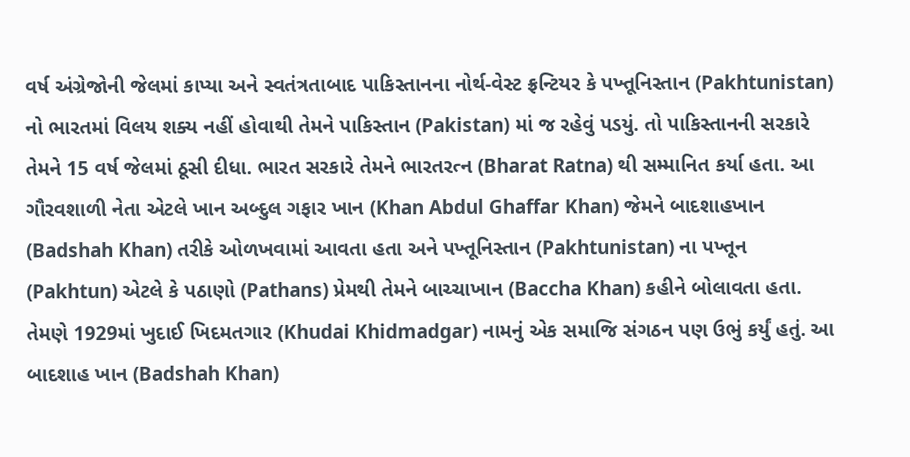વર્ષ અંગ્રેજોની જેલમાં કાપ્યા અને સ્વતંત્રતાબાદ પાકિસ્તાનના નોર્થ-વેસ્ટ ફ્રન્ટિયર કે પખ્તૂનિસ્તાન (Pakhtunistan) નો ભારતમાં વિલય શક્ય નહીં હોવાથી તેમને પાકિસ્તાન (Pakistan) માં જ રહેવું પડયું. તો પાકિસ્તાનની સરકારે તેમને 15 વર્ષ જેલમાં ઠૂસી દીધા. ભારત સરકારે તેમને ભારતરત્ન (Bharat Ratna) થી સમ્માનિત કર્યા હતા. આ ગૌરવશાળી નેતા એટલે ખાન અબ્દુલ ગફાર ખાન (Khan Abdul Ghaffar Khan) જેમને બાદશાહખાન (Badshah Khan) તરીકે ઓળખવામાં આવતા હતા અને પખ્તૂનિસ્તાન (Pakhtunistan) ના પખ્તૂન (Pakhtun) એટલે કે પઠાણો (Pathans) પ્રેમથી તેમને બાચ્ચાખાન (Baccha Khan) કહીને બોલાવતા હતા. તેમણે 1929માં ખુદાઈ ખિદમતગાર (Khudai Khidmadgar) નામનું એક સમાજિ સંગઠન પણ ઉભું કર્યું હતું. આ બાદશાહ ખાન (Badshah Khan)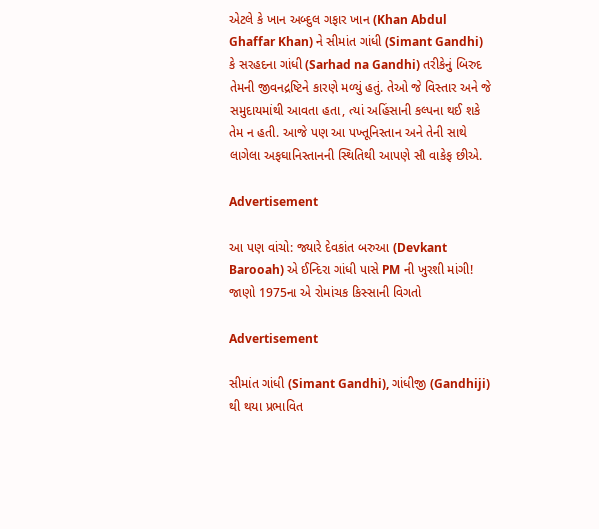એટલે કે ખાન અબ્દુલ ગફાર ખાન (Khan Abdul Ghaffar Khan) ને સીમાંત ગાંધી (Simant Gandhi) કે સરહદના ગાંધી (Sarhad na Gandhi) તરીકેનું બિરુદ તેમની જીવનદ્રષ્ટિને કારણે મળ્યું હતું. તેઓ જે વિસ્તાર અને જે સમુદાયમાંથી આવતા હતા, ત્યાં અહિંસાની કલ્પના થઈ શકે તેમ ન હતી. આજે પણ આ પખ્તૂનિસ્તાન અને તેની સાથે લાગેલા અફઘાનિસ્તાનની સ્થિતિથી આપણે સૌ વાકેફ છીએ.

Advertisement

આ પણ વાંચો: જ્યારે દેવકાંત બરુઆ (Devkant Barooah) એ ઈન્દિરા ગાંધી પાસે PM ની ખુરશી માંગી! જાણો 1975ના એ રોમાંચક કિસ્સાની વિગતો

Advertisement

સીમાંત ગાંધી (Simant Gandhi), ગાંધીજી (Gandhiji) થી થયા પ્રભાવિત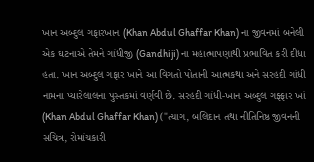ખાન અબ્દુલ ગફારખાન (Khan Abdul Ghaffar Khan) ના જીવનમાં બનેલી એક ઘટનાએ તેમને ગાંધીજી (Gandhiji) ના મહાત્માપણાથી પ્રભાવિત કરી દીધા હતા. ખાન અબ્દુલ ગફાર ખાને આ વિગતો પોતાની આત્મકથા અને સરહદી ગાંધી નામના પ્યારેલાલના પુસ્તકમાં વર્ણવી છે. સરહદી ગાંધી-ખાન અબ્દુલ ગફ્ફાર ખાં (Khan Abdul Ghaffar Khan) ("ત્યાગ, બલિદાન તથા નીતિનિષ્ઠ જીવનની સચિત્ર, રોમાંચકારી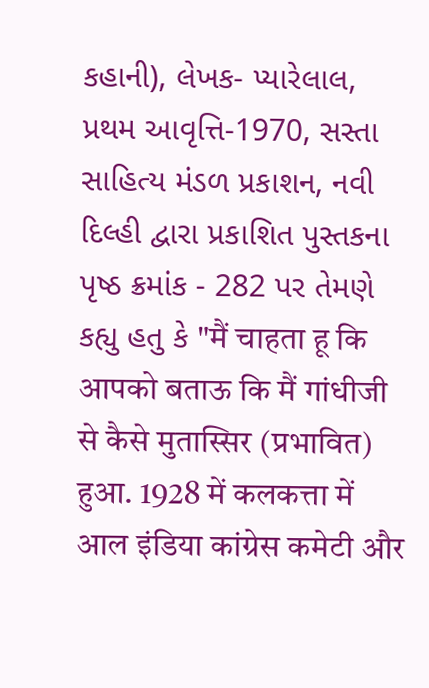કહાની), લેખક- પ્યારેલાલ, પ્રથમ આવૃત્તિ-1970, સસ્તા સાહિત્ય મંડળ પ્રકાશન, નવી દિલ્હી દ્વારા પ્રકાશિત પુસ્તકના પૃષ્ઠ ક્રમાંક - 282 પર તેમણે કહ્યુ હતુ કે "मैं चाहता हू कि आपको बताऊ कि मैं गांधीजी से कैसे मुतास्सिर (प्रभावित) हुआ. 1928 में कलकत्ता में आल इंडिया कांग्रेस कमेटी और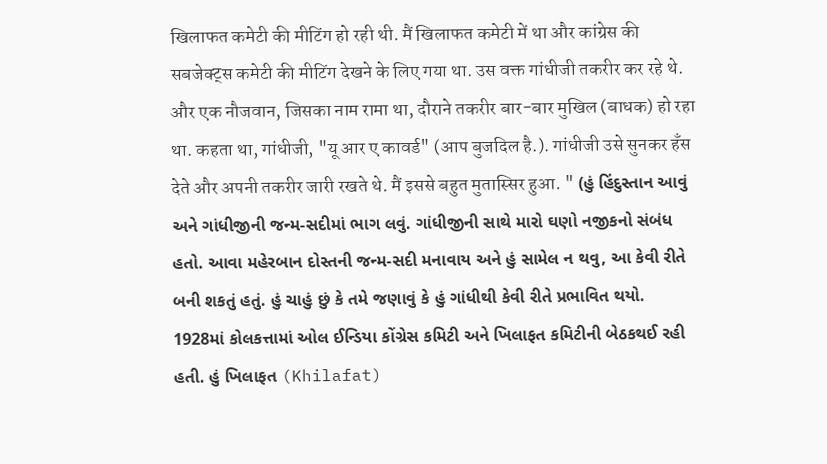खिलाफत कमेटी की मीटिंग हो रही थी. मैं खिलाफत कमेटी में था और कांग्रेस की सबजेक्ट्स कमेटी की मीटिंग देखने के लिए गया था. उस वक्त गांधीजी तकरीर कर रहे थे. और एक नौजवान, जिसका नाम रामा था, दौराने तकरीर बार-बार मुखिल (बाधक) हो रहा था. कहता था, गांधीजी, "यू आर ए कावर्ड" (आप बुजदिल है.). गांधीजी उसे सुनकर हँस देते और अपनी तकरीर जारी रखते थे. मैं इससे बहुत मुतास्सिर हुआ. " (હું હિંદુસ્તાન આવું અને ગાંધીજીની જન્મ-સદીમાં ભાગ લવું. ગાંધીજીની સાથે મારો ઘણો નજીકનો સંબંધ હતો. આવા મહેરબાન દોસ્તની જન્મ-સદી મનાવાય અને હું સામેલ ન થવુ, આ કેવી રીતે બની શકતું હતું. હું ચાહું છું કે તમે જણાવું કે હું ગાંધીથી કેવી રીતે પ્રભાવિત થયો. 1928માં કોલકત્તામાં ઓલ ઈન્ડિયા કોંગ્રેસ કમિટી અને ખિલાફત કમિટીની બેઠકથઈ રહી હતી. હું ખિલાફત (Khilafat)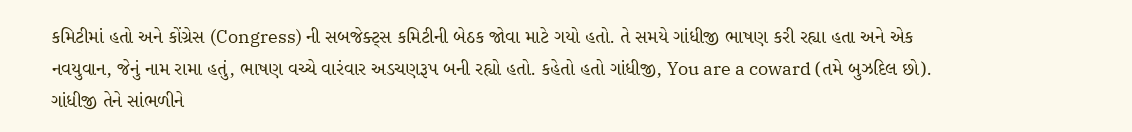કમિટીમાં હતો અને કોંગ્રેસ (Congress) ની સબજેક્ટ્સ કમિટીની બેઠક જોવા માટે ગયો હતો. તે સમયે ગાંધીજી ભાષણ કરી રહ્યા હતા અને એક નવયુવાન, જેનું નામ રામા હતું, ભાષણ વચ્ચે વારંવાર અડચણરૂપ બની રહ્યો હતો. કહેતો હતો ગાંધીજી, You are a coward (તમે બુઝદિલ છો). ગાંધીજી તેને સાંભળીને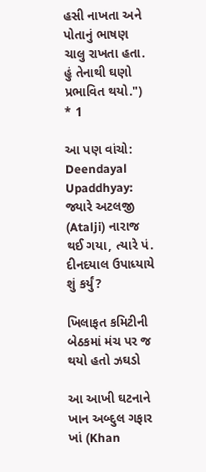હસી નાખતા અને પોતાનું ભાષણ ચાલુ રાખતા હતા. હું તેનાથી ઘણો પ્રભાવિત થયો.") * 1

આ પણ વાંચો: Deendayal Upaddhyay: જ્યારે અટલજી (Atalji) નારાજ થઈ ગયા, ત્યારે પં. દીનદયાલ ઉપાધ્યાયે શું કર્યું?

ખિલાફત કમિટીની બેઠકમાં મંચ પર જ થયો હતો ઝઘડો

આ આખી ઘટનાને ખાન અબ્દુલ ગફાર ખાં (Khan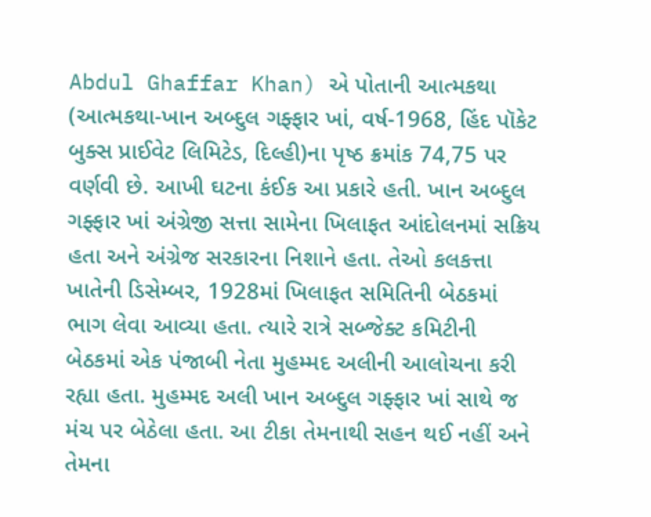Abdul Ghaffar Khan) એ પોતાની આત્મકથા (આત્મકથા-ખાન અબ્દુલ ગફ્ફાર ખાં, વર્ષ-1968, હિંદ પૉકેટ બુક્સ પ્રાઈવેટ લિમિટેડ, દિલ્હી)ના પૃષ્ઠ ક્રમાંક 74,75 પર વર્ણવી છે. આખી ઘટના કંઈક આ પ્રકારે હતી. ખાન અબ્દુલ ગફ્ફાર ખાં અંગ્રેજી સત્તા સામેના ખિલાફત આંદોલનમાં સક્રિય હતા અને અંગ્રેજ સરકારના નિશાને હતા. તેઓ કલકત્તા ખાતેની ડિસેમ્બર, 1928માં ખિલાફત સમિતિની બેઠકમાં ભાગ લેવા આવ્યા હતા. ત્યારે રાત્રે સબ્જેક્ટ કમિટીની બેઠકમાં એક પંજાબી નેતા મુહમ્મદ અલીની આલોચના કરી રહ્યા હતા. મુહમ્મદ અલી ખાન અબ્દુલ ગફ્ફાર ખાં સાથે જ મંચ પર બેઠેલા હતા. આ ટીકા તેમનાથી સહન થઈ નહીં અને તેમના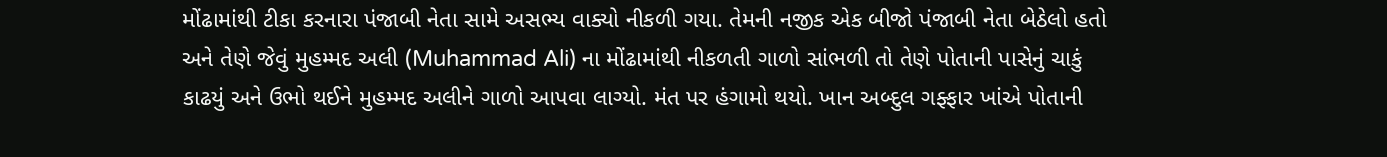મોંઢામાંથી ટીકા કરનારા પંજાબી નેતા સામે અસભ્ય વાક્યો નીકળી ગયા. તેમની નજીક એક બીજો પંજાબી નેતા બેઠેલો હતો અને તેણે જેવું મુહમ્મદ અલી (Muhammad Ali) ના મોંઢામાંથી નીકળતી ગાળો સાંભળી તો તેણે પોતાની પાસેનું ચાકું કાઢયું અને ઉભો થઈને મુહમ્મદ અલીને ગાળો આપવા લાગ્યો. મંત પર હંગામો થયો. ખાન અબ્દુલ ગફ્ફાર ખાંએ પોતાની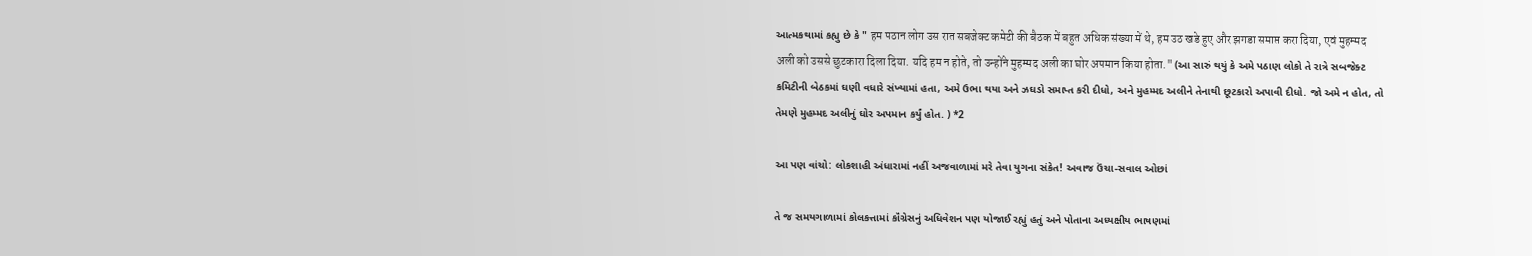આત્મકથામાં કહ્યુ છે કે " हम पठान लोग उस रात सबजेक्ट कमेटी की बैठक में बहुत अधिक संख्या में थे, हम उठ खडे हुए और झगडा समाप्त करा दिया, एवं मुहम्मद अली को उससे छुटकारा दिला दिया. यदि हम न होते, तो उन्होंने मुहम्मद अली का घोर अपमान किया होता." (આ સારું થયું કે અમે પઠાણ લોકો તે રાત્રે સબજેક્ટ કમિટીની બેઠકમાં ઘણી વધારે સંખ્યામાં હતા, અમે ઉભા થયા અને ઝઘડો સમાપ્ત કરી દીધો, અને મુહમ્મદ અલીને તેનાથી છૂટકારો અપાવી દીધો. જો અમે ન હોત, તો તેમણે મુહમ્મદ અલીનું ઘોર અપમાન કર્યું હોત. ) *2

આ પણ વાંચો: લોકશાહી અંધારામાં નહીં અજવાળામાં મરે તેવા યુગના સંકેત! અવાજ ઉંચા-સવાલ ઓછાં

તે જ સમયગાળામાં કોલકત્તામાં કૉંગ્રેસનું અધિવેશન પણ યોજાઈ રહ્યું હતું અને પોતાના અધ્યક્ષીય ભાષણમાં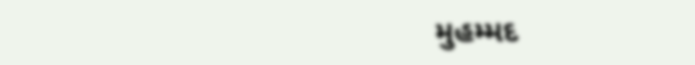મુહમ્મદ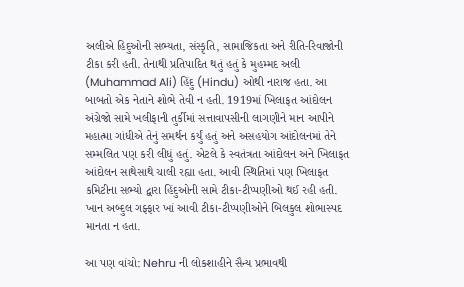અલીએ હિદુઓની સભ્યતા, સંસ્કૃતિ, સામાજિકતા અને રીતિ-રિવાજોની ટીકા કરી હતી. તેનાથી પ્રતિપાદિત થતું હતું કે મુહમ્મદ અલી (Muhammad Ali) હિંદુ (Hindu) ઓથી નારાજ હતા. આ બાબતો એક નેતાને શોભે તેવી ન હતી. 1919માં ખિલાફત આંદોલન અંગ્રેજો સામે ખલીફાની તુર્કીમાં સત્તાવાપસીની લાગણીને માન આપીને મહાત્મા ગાંધીએ તેનું સમર્થન કર્યું હતું અને અસહયોગ આંદોલનમાં તેને સમ્મલિત પણ કરી લીધું હતું. એટલે કે સ્વતંત્રતા આંદોલન અને ખિલાફત આંદોલન સાથેસાથે ચાલી રહ્યા હતા. આવી સ્થિતિમાં પણ ખિલાફત કમિટીના સભ્યો દ્વારા હિંદુઓની સામે ટીકા-ટીપ્પણીઓ થઈ રહી હતી. ખાન અબ્દુલ ગફ્ફાર ખાં આવી ટીકા-ટીપ્પણીઓને બિલકુલ શોભાસ્પદ માનતા ન હતા.

આ પણ વાંચો: Nehru ની લોકશાહીને સૈન્ય પ્રભાવથી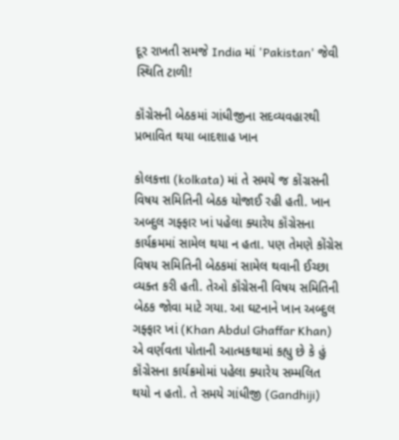દૂર રાખતી સમજે India માં 'Pakistan' જેવી સ્થિતિ ટાળી!

કૉંગ્રેસની બેઠકમાં ગાંધીજીના સદવ્યવહારથી પ્રભાવિત થયા બાદશાહ ખાન

કોલકત્તા (kolkata) માં તે સમયે જ કોંગ્રસની વિષય સમિતિની બેઠક યોજાઈ રહી હતી. ખાન અબ્દુલ ગફ્ફાર ખાં પહેલા ક્યારેય કૉંગ્રેસના કાર્યક્રમમાં સામેલ થયા ન હતા. પણ તેમણે કોંગ્રેસ વિષય સમિતિની બેઠકમાં સામેલ થવાની ઈચ્છા વ્યક્ત કરી હતી. તેઓ કૉંગ્રેસની વિષય સમિતિની બેઠક જોવા માટે ગયા. આ ઘટનાને ખાન અબ્દુલ ગફ્ફાર ખાં (Khan Abdul Ghaffar Khan) એ વર્ણવતા પોતાની આત્મકથામાં કહ્યુ છે કે હું કૉંગ્રેસના કાર્યક્રમોમાં પહેલા ક્યારેય સમ્મલિત થયો ન હતો. તે સમયે ગાંધીજી (Gandhiji)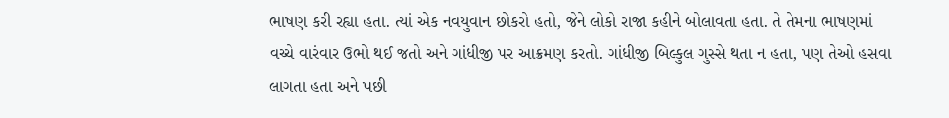ભાષણ કરી રહ્યા હતા. ત્યાં એક નવયુવાન છોકરો હતો, જેને લોકો રાજા કહીને બોલાવતા હતા. તે તેમના ભાષણમાં વચ્ચે વારંવાર ઉભો થઈ જતો અને ગાંધીજી પર આક્રમણ કરતો. ગાંધીજી બિલ્કુલ ગુસ્સે થતા ન હતા, પણ તેઓ હસવા લાગતા હતા અને પછી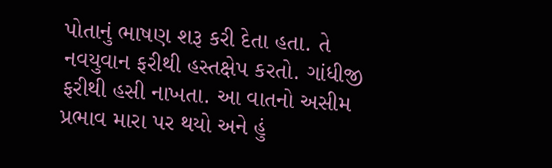પોતાનું ભાષણ શરૂ કરી દેતા હતા. તે નવયુવાન ફરીથી હસ્તક્ષેપ કરતો. ગાંધીજી ફરીથી હસી નાખતા. આ વાતનો અસીમ પ્રભાવ મારા પર થયો અને હું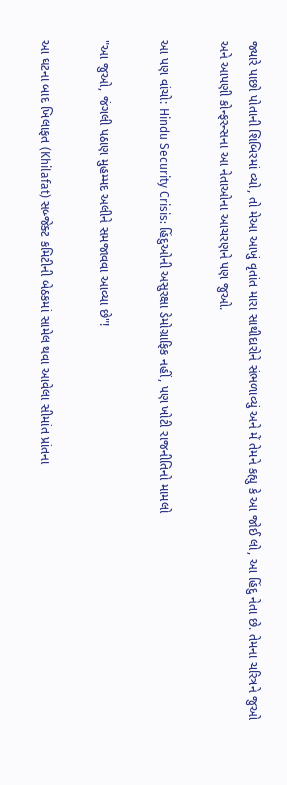જ્યારે પાછો પોતાની શિબિરમાં વ્યો, તો મેઆ આખું વૃતાંત મારા સાથીદારોને સંભળાવ્યું અને મેં તેમને કહ્યુ કે આ જોઈ લો, આ હિંદુ નેતા છે. તેમના ચરિત્રને જુઓ અને આપણી કોન્ફરન્સના આ નેતાઓના આચરણને પણ જુઓ.

આ પણ વાંચો: Hindu Security Crisis: હિંદુઓની અસુરક્ષા ડેમોગ્રાફિક નહીં, પણ ખોટી રાજનીતિનો મામલો

"આ જુઓ, જંગલી પઠાણ મુહમ્મદ અલીને સમજાવવા આવ્યા છે"!

આ ઘટના બાદ ખિલાફત (Khilafat) સબ્જેક્ટ કમિટીની બેઠકમાં સામેલ થવા આવેલા સીમાંત પ્રાંતના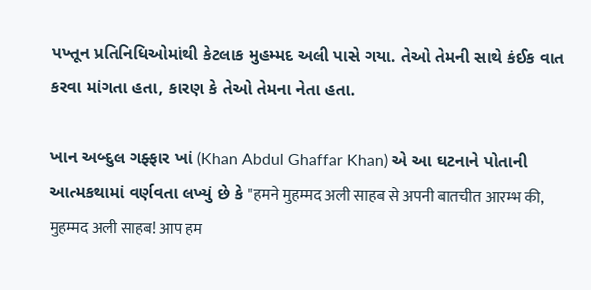પખ્તૂન પ્રતિનિધિઓમાંથી કેટલાક મુહમ્મદ અલી પાસે ગયા. તેઓ તેમની સાથે કંઈક વાત કરવા માંગતા હતા, કારણ કે તેઓ તેમના નેતા હતા.

ખાન અબ્દુલ ગફ્ફાર ખાં (Khan Abdul Ghaffar Khan) એ આ ઘટનાને પોતાની આત્મકથામાં વર્ણવતા લખ્યું છે કે "हमने मुहम्मद अली साहब से अपनी बातचीत आरम्भ की, मुहम्मद अली साहब! आप हम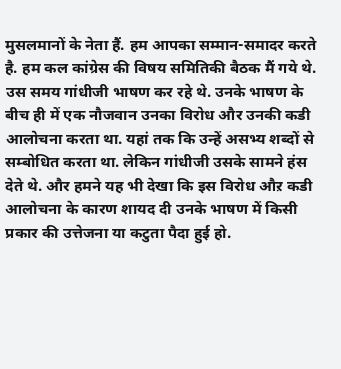मुसलमानों के नेता हैं. हम आपका सम्मान-समादर करते है. हम कल कांग्रेस की विषय समितिकी बैठक मैं गये थे. उस समय गांधीजी भाषण कर रहे थे. उनके भाषण के बीच ही में एक नौजवान उनका विरोध और उनकी कडी आलोचना करता था. यहां तक कि उन्हें असभ्य शब्दों से सम्बोधित करता था. लेकिन गांधीजी उसके सामने हंस देते थे. और हमने यह भी देखा कि इस विरोध औऱ कडी आलोचना के कारण शायद दी उनके भाषण में किसी प्रकार की उत्तेजना या कटुता पैदा हुई हो.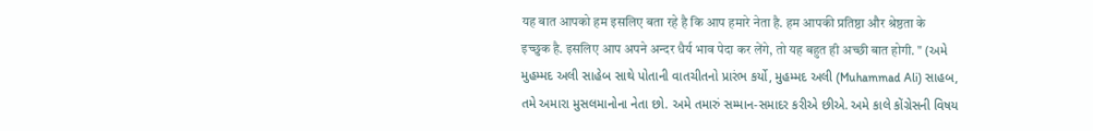यह बात आपको हम इसलिए बता रहे है कि आप हमारे नेता है. हम आपकी प्रतिष्ठा और श्रेष्ठता के इच्छुक है. इसलिए आप अपने अन्दर धैर्य भाव पेदा कर लेंगे, तो यह बहुत ही अच्छी बात होगी. " (અમે મુહમ્મદ અલી સાહેબ સાથે પોતાની વાતચીતનો પ્રારંભ કર્યો, મુહમ્મદ અલી (Muhammad Ali) સાહબ, તમે અમારા મુસલમાનોના નેતા છો. અમે તમારું સમ્માન-સમાદર કરીએ છીએ. અમે કાલે કોંગ્રેસની વિષય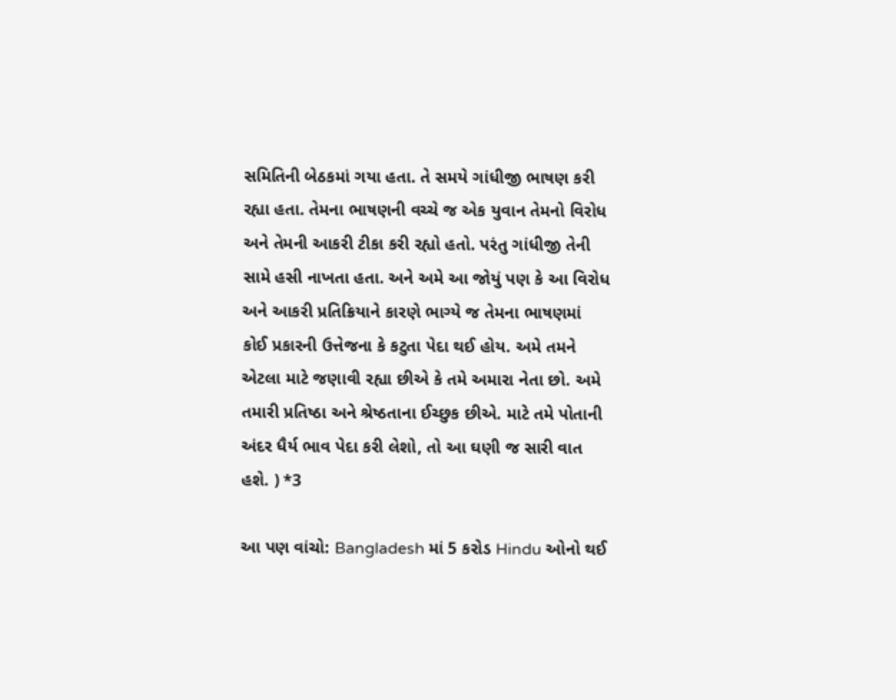સમિતિની બેઠકમાં ગયા હતા. તે સમયે ગાંધીજી ભાષણ કરી રહ્યા હતા. તેમના ભાષણની વચ્ચે જ એક યુવાન તેમનો વિરોધ અને તેમની આકરી ટીકા કરી રહ્યો હતો. પરંતુ ગાંધીજી તેની સામે હસી નાખતા હતા. અને અમે આ જોયું પણ કે આ વિરોધ અને આકરી પ્રતિક્રિયાને કારણે ભાગ્યે જ તેમના ભાષણમાં કોઈ પ્રકારની ઉત્તેજના કે કટુતા પેદા થઈ હોય. અમે તમને એટલા માટે જણાવી રહ્યા છીએ કે તમે અમારા નેતા છો. અમે તમારી પ્રતિષ્ઠા અને શ્રેષ્ઠતાના ઈચ્છુક છીએ. માટે તમે પોતાની અંદર ધૈર્ય ભાવ પેદા કરી લેશો, તો આ ઘણી જ સારી વાત હશે. ) *3

આ પણ વાંચો: Bangladesh માં 5 કરોડ Hindu ઓનો થઈ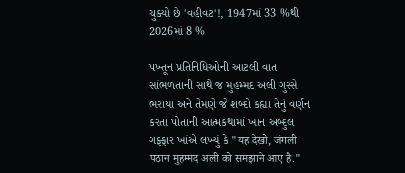ચુક્યો છે 'વહીવટ'!, 1947માં 33 %થી 2026માં 8 %

પખ્તૂન પ્રતિનિધિઓની આટલી વાત સાંભળતાની સાથે જ મુહમ્મદ અલી ગુસ્સે ભરાયા અને તેમણે જે શબ્દો કહ્યા તેનું વર્ણન કરતા પોતાની આત્મકથામાં ખાન અબ્દુલ ગફ્ફાર ખાંએ લખ્યું કે "यह देखो, जंगली पठान मुहम्मद अली को समझाने आए है."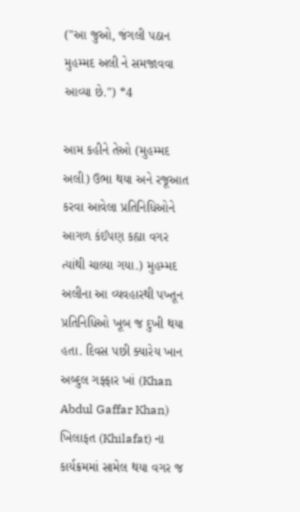("આ જુઓ, જંગલી પઠાન મુહમ્મદ અલી ને સમજાવવા આવ્યા છે.") *4

આમ કહીને તેઓ (મુહમ્મદ અલી) ઉભા થયા અને રજૂઆત કરવા આવેલા પ્રતિનિધિઓને આગળ કંઈપણ કહ્યા વગર ત્યાંથી ચાલ્યા ગયા.) મુહમ્મદ અલીના આ વ્યવહારથી પખ્તૂન પ્રતિનિધિઓ ખૂબ જ દુખી થયા હતા. દિવસ પછી ક્યારેય ખાન અબ્દુલ ગફ્ફાર ખાં (Khan Abdul Gaffar Khan) ખિલાફત (Khilafat) ના કાર્યક્રમમાં સામેલ થયા વગર જ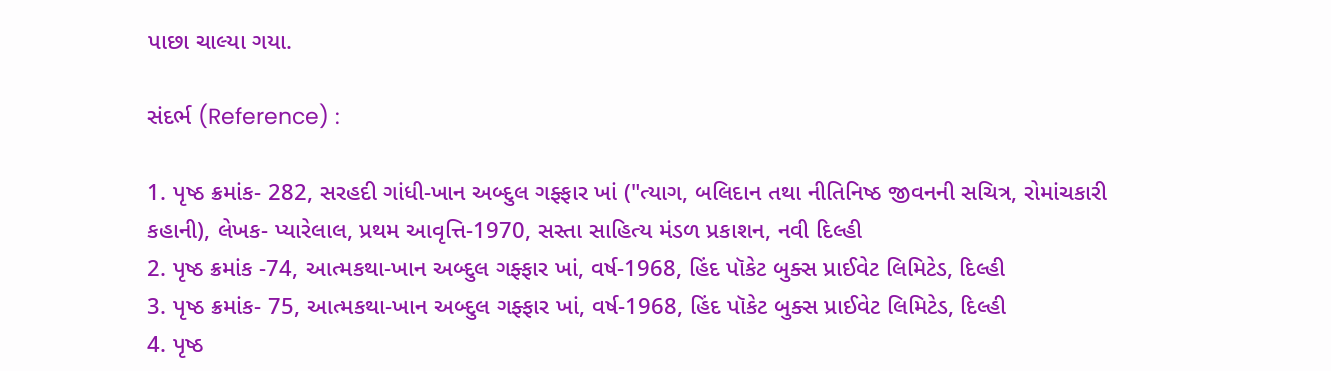પાછા ચાલ્યા ગયા.

સંદર્ભ (Reference) :

1. પૃષ્ઠ ક્રમાંક- 282, સરહદી ગાંધી-ખાન અબ્દુલ ગફ્ફાર ખાં ("ત્યાગ, બલિદાન તથા નીતિનિષ્ઠ જીવનની સચિત્ર, રોમાંચકારી કહાની), લેખક- પ્યારેલાલ, પ્રથમ આવૃત્તિ-1970, સસ્તા સાહિત્ય મંડળ પ્રકાશન, નવી દિલ્હી
2. પૃષ્ઠ ક્રમાંક -74, આત્મકથા-ખાન અબ્દુલ ગફ્ફાર ખાં, વર્ષ-1968, હિંદ પૉકેટ બુક્સ પ્રાઈવેટ લિમિટેડ, દિલ્હી
3. પૃષ્ઠ ક્રમાંક- 75, આત્મકથા-ખાન અબ્દુલ ગફ્ફાર ખાં, વર્ષ-1968, હિંદ પૉકેટ બુક્સ પ્રાઈવેટ લિમિટેડ, દિલ્હી
4. પૃષ્ઠ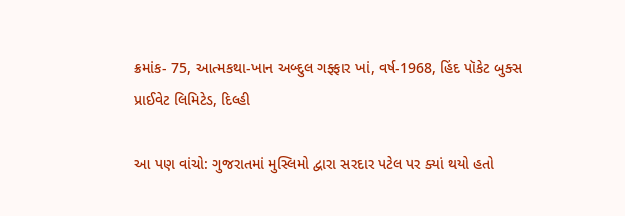ક્રમાંક- 75, આત્મકથા-ખાન અબ્દુલ ગફ્ફાર ખાં, વર્ષ-1968, હિંદ પૉકેટ બુક્સ પ્રાઈવેટ લિમિટેડ, દિલ્હી

આ પણ વાંચો: ગુજરાતમાં મુસ્લિમો દ્વારા સરદાર પટેલ પર ક્યાં થયો હતો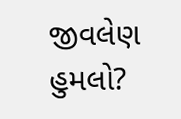જીવલેણ હુમલો?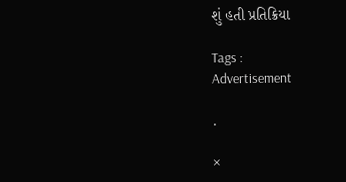શું હતી પ્રતિક્રિયા

Tags :
Advertisement

.

×